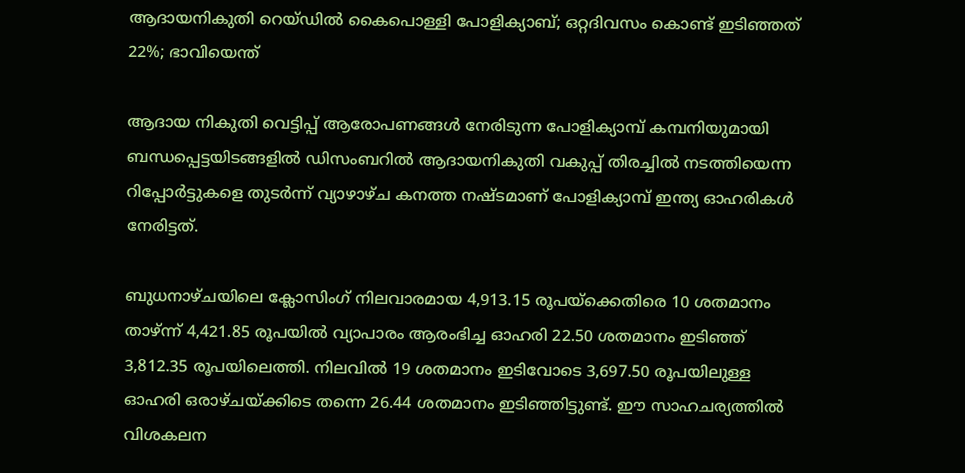ആദായനികുതി റെയ്ഡിൽ കൈപൊള്ളി പോളിക്യാബ്; ഒറ്റദിവസം കൊണ്ട് ഇടിഞ്ഞത് 22%; ഭാവിയെന്ത്

ആദായ നികുതി വെട്ടിപ്പ് ആരോപണങ്ങൾ നേരിടുന്ന പോളിക്യാമ്പ് കമ്പനിയുമായി ബന്ധപ്പെട്ടയിടങ്ങളിൽ ഡിസംബറിൽ ആദായനികുതി വകുപ്പ് തിരച്ചിൽ നടത്തിയെന്ന റിപ്പോർട്ടുകളെ തുടർന്ന് വ്യാഴാഴ്ച കനത്ത നഷ്ടമാണ് പോളിക്യാമ്പ് ഇന്ത്യ ഓഹരികൾ നേരിട്ടത്.

ബുധനാഴ്ചയിലെ ക്ലോസിംഗ് നിലവാരമായ 4,913.15 രൂപയ്ക്കെതിരെ 10 ശതമാനം താഴ്ന്ന് 4,421.85 രൂപയിൽ വ്യാപാരം ആരംഭിച്ച ഓഹരി 22.50 ശതമാനം ഇടിഞ്ഞ് 3,812.35 രൂപയിലെത്തി. നിലവിൽ 19 ശതമാനം ഇടിവോടെ 3,697.50 രൂപയിലുള്ള ഓഹരി ഒരാഴ്ചയ്ക്കിടെ തന്നെ 26.44 ശതമാനം ഇടിഞ്ഞിട്ടുണ്ട്. ഈ സാഹചര്യത്തിൽ വിശകലന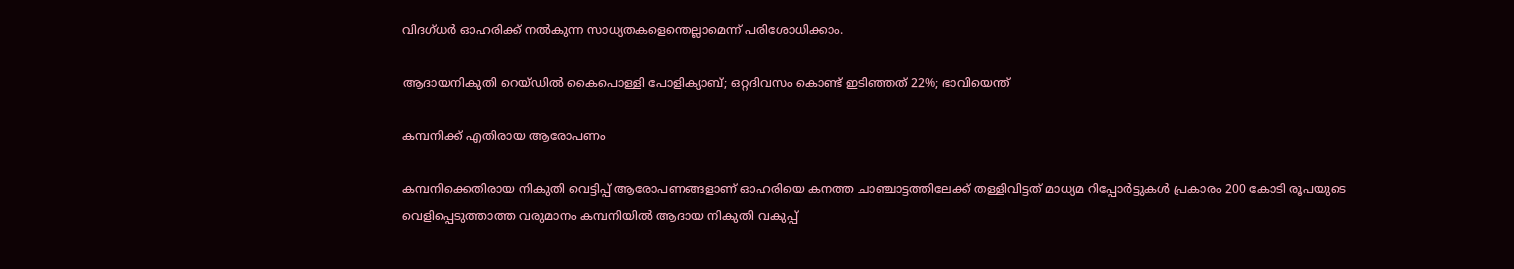വിദഗ്ധർ ഓഹരിക്ക് നൽകുന്ന സാധ്യതകളെന്തെല്ലാമെന്ന് പരിശോധിക്കാം.

ആദായനികുതി റെയ്ഡിൽ കൈപൊള്ളി പോളിക്യാബ്; ഒറ്റദിവസം കൊണ്ട് ഇടിഞ്ഞത് 22%; ഭാവിയെന്ത്

കമ്പനിക്ക് എതിരായ ആരോപണം

കമ്പനിക്കെതിരായ നികുതി വെട്ടിപ്പ് ആരോപണങ്ങളാണ് ഓഹരിയെ കനത്ത ചാഞ്ചാട്ടത്തിലേക്ക് തള്ളിവിട്ടത് മാധ്യമ റിപ്പോർട്ടുകൾ പ്രകാരം 200 കോടി രൂപയുടെ വെളിപ്പെടുത്താത്ത വരുമാനം കമ്പനിയിൽ ആദായ നികുതി വകുപ്പ്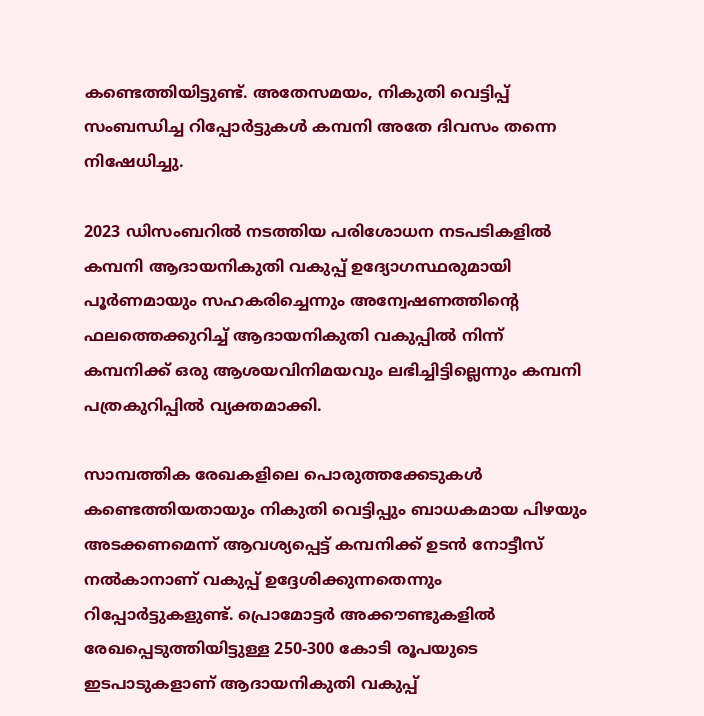കണ്ടെത്തിയിട്ടുണ്ട്. അതേസമയം, നികുതി വെട്ടിപ്പ് സംബന്ധിച്ച റിപ്പോർട്ടുകൾ കമ്പനി അതേ ദിവസം തന്നെ നിഷേധിച്ചു.

2023 ഡിസംബറിൽ നടത്തിയ പരിശോധന നടപടികളിൽ കമ്പനി ആദായനികുതി വകുപ്പ് ഉദ്യോഗസ്ഥരുമായി പൂർണമായും സഹകരിച്ചെന്നും അന്വേഷണത്തിന്റെ ഫലത്തെക്കുറിച്ച് ആദായനികുതി വകുപ്പിൽ നിന്ന് കമ്പനിക്ക് ഒരു ആശയവിനിമയവും ലഭിച്ചിട്ടില്ലെന്നും കമ്പനി പത്രകുറിപ്പിൽ വ്യക്തമാക്കി.

സാമ്പത്തിക രേഖകളിലെ പൊരുത്തക്കേടുകൾ കണ്ടെത്തിയതായും നികുതി വെട്ടിപ്പും ബാധകമായ പിഴയും അടക്കണമെന്ന് ആവശ്യപ്പെട്ട് കമ്പനിക്ക് ഉടൻ നോട്ടീസ് നൽകാനാണ് വകുപ്പ് ഉദ്ദേശിക്കുന്നതെന്നും റിപ്പോർട്ടുകളുണ്ട്. പ്രൊമോട്ടർ അക്കൗണ്ടുകളിൽ രേഖപ്പെടുത്തിയിട്ടുള്ള 250-300 കോടി രൂപയുടെ ഇടപാടുകളാണ് ആദായനികുതി വകുപ്പ്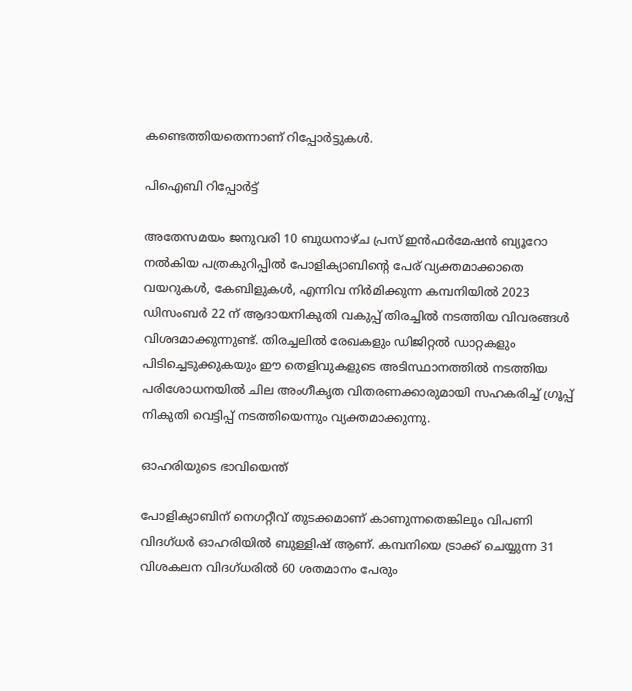കണ്ടെത്തിയതെന്നാണ് റിപ്പോർട്ടുകൾ.

പിഐബി റിപ്പോർട്ട്

അതേസമയം ജനുവരി 10 ബുധനാഴ്ച പ്രസ് ഇൻഫർമേഷൻ ബ്യൂറോ നൽകിയ പത്രകുറിപ്പിൽ പോളിക്യാബിന്റെ പേര് വ്യക്തമാക്കാതെ വയറുകൾ, കേബിളുകൾ, എന്നിവ നിർമിക്കുന്ന കമ്പനിയിൽ 2023 ഡിസംബർ 22 ന് ആദായനികുതി വകുപ്പ് തിരച്ചിൽ നടത്തിയ വിവരങ്ങൾ വിശദമാക്കുന്നുണ്ട്. തിരച്ചലിൽ രേഖകളും ഡിജിറ്റൽ ഡാറ്റകളും പിടിച്ചെടുക്കുകയും ഈ തെളിവുകളുടെ അടിസ്ഥാനത്തിൽ നടത്തിയ പരിശോധനയിൽ ചില അംഗീകൃത വിതരണക്കാരുമായി സഹകരിച്ച് ഗ്രൂപ്പ് നികുതി വെട്ടിപ്പ് നടത്തിയെന്നും വ്യക്തമാക്കുന്നു.

ഓഹരിയുടെ ഭാവിയെന്ത്

പോളിക്യാബിന് നെഗറ്റീവ് തുടക്കമാണ് കാണുന്നതെങ്കിലും വിപണി വിദഗ്ധർ ഓഹരിയിൽ ബുള്ളിഷ് ആണ്. കമ്പനിയെ ട്രാക്ക് ചെയ്യുന്ന 31 വിശകലന വിദഗ്ധരിൽ 60 ശതമാനം പേരും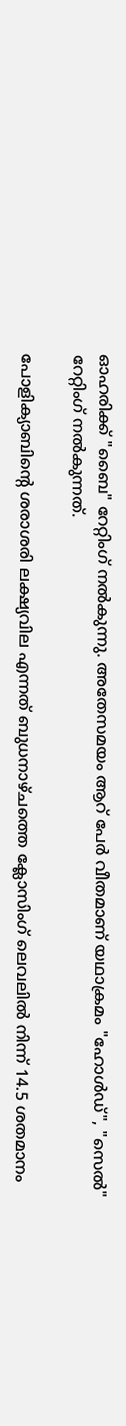ഓഹരിക്ക് "ബൈ" റേറ്റിംഗ് നൽകുന്നു. അതേസമയം ആറ് പേർ വീതമാണ് യഥാക്രമം "ഹോൾഡ്", "സെൽ" റേറ്റിംഗ് നൽകുന്നത്.

പോളിക്യാബിന്റെ ശരാശരി ലക്ഷ്യവില എന്നത് ബുധനാഴ്ചത്തെ ക്ലോസിംഗ് ലെവലിൽ നിന്ന് 14.5 ശതമാനം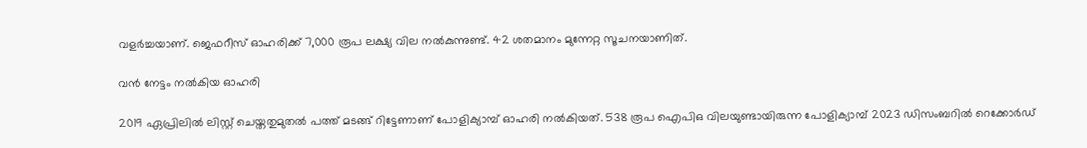വളർച്ചയാണ്. ജെഫറീസ് ഓഹരിക്ക് 7,000 രൂപ ലക്ഷ്യ വില നൽകുന്നുണ്ട്. 42 ശതമാനം മുന്നേറ്റ സൂചനയാണിത്.

വൻ നേട്ടം നൽകിയ ഓഹരി

2019 ഏപ്രിലിൽ ലിസ്റ്റ് ചെയ്തതുമുതൽ പത്ത് മടങ്ങ് റിട്ടേണാണ് പോളിക്യാമ്പ് ഓഹരി നൽകിയത്. 538 രൂപ ഐപിഒ വിലയുണ്ടായിരുന്ന പോളിക്യാമ്പ് 2023 ഡിസംബറിൽ റെക്കോർഡ്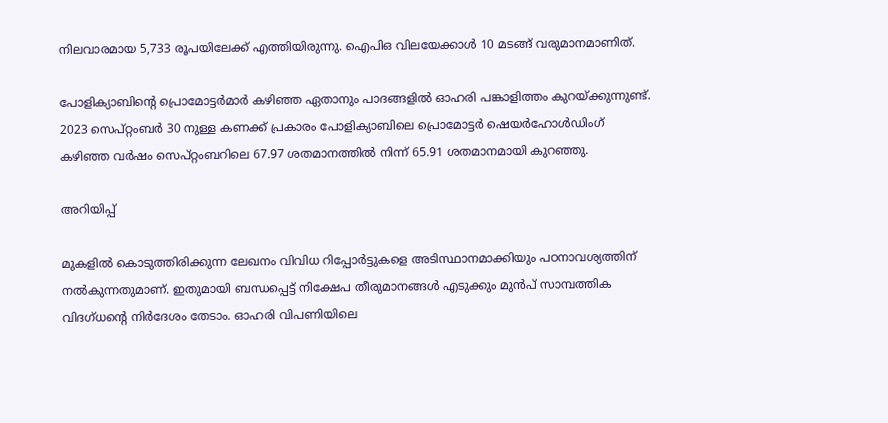നിലവാരമായ 5,733 രൂപയിലേക്ക് എത്തിയിരുന്നു. ഐപിഒ വിലയേക്കാൾ 10 മടങ്ങ് വരുമാനമാണിത്.

പോളിക്യാബിന്റെ പ്രൊമോട്ടർമാർ കഴിഞ്ഞ ഏതാനും പാദങ്ങളിൽ ഓഹരി പങ്കാളിത്തം കുറയ്ക്കുന്നുണ്ട്. 2023 സെപ്റ്റംബർ 30 നുള്ള കണക്ക് പ്രകാരം പോളിക്യാബിലെ പ്രൊമോട്ടർ ഷെയർഹോൾഡിംഗ് കഴിഞ്ഞ വർഷം സെപ്റ്റംബറിലെ 67.97 ശതമാനത്തിൽ നിന്ന് 65.91 ശതമാനമായി കുറഞ്ഞു.

അറിയിപ്പ്

മുകളില്‍ കൊടുത്തിരിക്കുന്ന ലേഖനം വിവിധ റിപ്പോര്‍ട്ടുകളെ അടിസ്ഥാനമാക്കിയും പഠനാവശ്യത്തിന് നല്‍കുന്നതുമാണ്. ഇതുമായി ബന്ധപ്പെട്ട് നിക്ഷേപ തീരുമാനങ്ങള്‍ എടുക്കും മുന്‍പ് സാമ്പത്തിക വിദഗ്ധന്റെ നിര്‍ദേശം തേടാം. ഓഹരി വിപണിയിലെ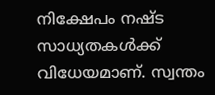നിക്ഷേപം നഷ്ട സാധ്യതകള്‍ക്ക് വിധേയമാണ്. സ്വന്തം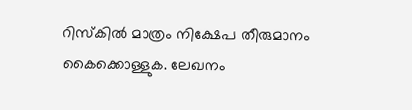റിസ്‌കില്‍ മാത്രം നിക്ഷേപ തീരുമാനം കൈക്കൊള്ളുക. ലേഖനം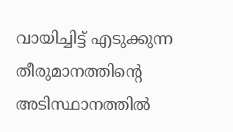വായിച്ചിട്ട് എടുക്കുന്ന തീരുമാനത്തിന്റെ അടിസ്ഥാനത്തില്‍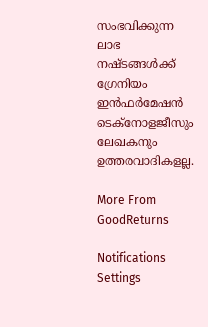സംഭവിക്കുന്ന ലാഭ നഷ്ടങ്ങള്‍ക്ക് ഗ്രേനിയം ഇന്‍ഫര്‍മേഷന്‍ ടെക്നോളജീസും ലേഖകനും ഉത്തരവാദികളല്ല.

More From GoodReturns

Notifications
Settings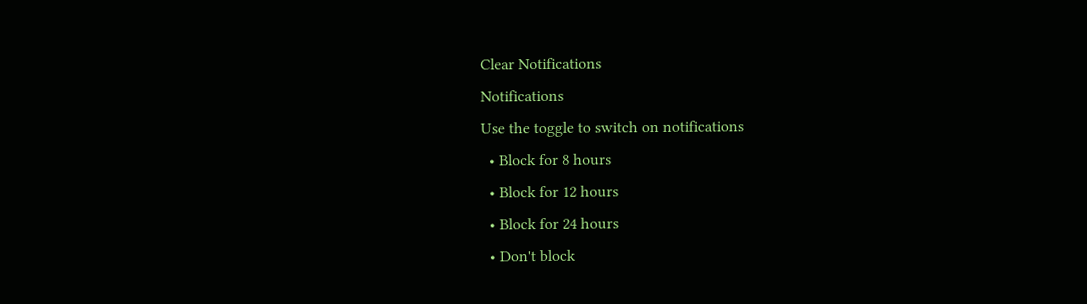Clear Notifications
Notifications
Use the toggle to switch on notifications
  • Block for 8 hours
  • Block for 12 hours
  • Block for 24 hours
  • Don't block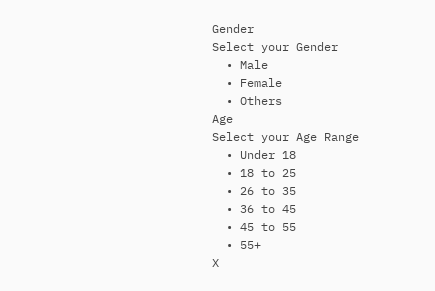Gender
Select your Gender
  • Male
  • Female
  • Others
Age
Select your Age Range
  • Under 18
  • 18 to 25
  • 26 to 35
  • 36 to 45
  • 45 to 55
  • 55+
X